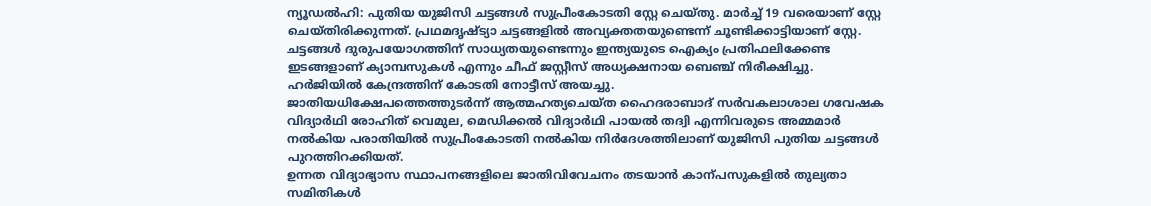ന്യൂഡൽഹി: പുതിയ യുജിസി ചട്ടങ്ങൾ സുപ്രീംകോടതി സ്റ്റേ ചെയ്തു. മാർച്ച് 19 വരെയാണ് സ്റ്റേ ചെയ്തിരിക്കുന്നത്. പ്രഥമദൃഷ്ട്യാ ചട്ടങ്ങളിൽ അവ്യക്തതയുണ്ടെന്ന് ചൂണ്ടിക്കാട്ടിയാണ് സ്റ്റേ. ചട്ടങ്ങൾ ദുരുപയോഗത്തിന് സാധ്യതയുണ്ടെന്നും ഇന്ത്യയുടെ ഐക്യം പ്രതിഫലിക്കേണ്ട ഇടങ്ങളാണ് ക്യാമ്പസുകൾ എന്നും ചീഫ് ജസ്റ്റീസ് അധ്യക്ഷനായ ബെഞ്ച് നിരീക്ഷിച്ചു. ഹർജിയിൽ കേന്ദ്രത്തിന് കോടതി നോട്ടീസ് അയച്ചു.
ജാതിയധിക്ഷേപത്തെത്തുടർന്ന് ആത്മഹത്യചെയ്ത ഹൈദരാബാദ് സർവകലാശാല ഗവേഷക വിദ്യാർഥി രോഹിത് വെമുല, മെഡിക്കൽ വിദ്യാർഥി പായൽ തദ്വി എന്നിവരുടെ അമ്മമാർ നൽകിയ പരാതിയിൽ സുപ്രീംകോടതി നൽകിയ നിർദേശത്തിലാണ് യുജിസി പുതിയ ചട്ടങ്ങൾ പുറത്തിറക്കിയത്.
ഉന്നത വിദ്യാഭ്യാസ സ്ഥാപനങ്ങളിലെ ജാതിവിവേചനം തടയാൻ കാന്പസുകളിൽ തുല്യതാ സമിതികൾ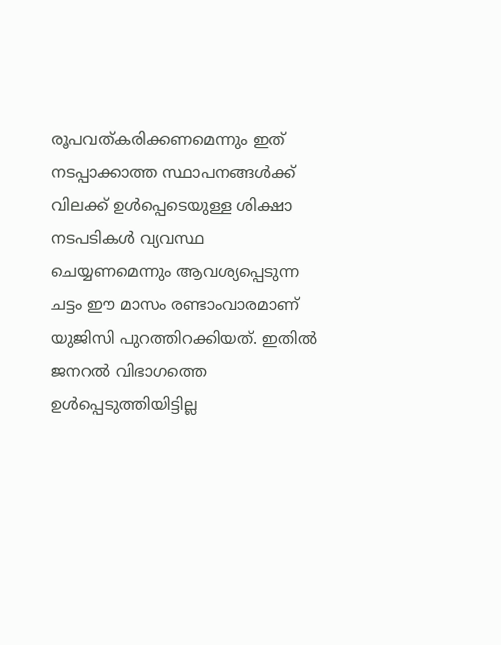രൂപവത്കരിക്കണമെന്നും ഇത് നടപ്പാക്കാത്ത സ്ഥാപനങ്ങൾക്ക് വിലക്ക് ഉൾപ്പെടെയുള്ള ശിക്ഷാ നടപടികൾ വ്യവസ്ഥ ചെയ്യണമെന്നും ആവശ്യപ്പെടുന്ന ചട്ടം ഈ മാസം രണ്ടാംവാരമാണ് യുജിസി പുറത്തിറക്കിയത്. ഇതിൽ ജനറൽ വിഭാഗത്തെ ഉൾപ്പെടുത്തിയിട്ടില്ല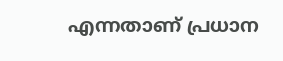എന്നതാണ് പ്രധാന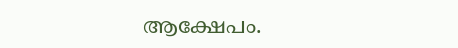ആക്ഷേപം.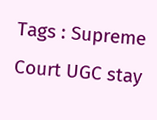Tags : Supreme Court UGC stay